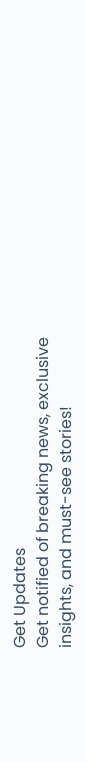Get Updates
Get notified of breaking news, exclusive insights, and must-see stories!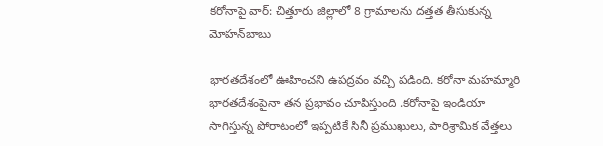కరోనాపై వార్: చిత్తూరు జిల్లాలో 8 గ్రామాల‌ను ద‌త్త‌త తీసుకున్న మోహ‌న్‌బాబు

భారతదేశంలో ఊహించని ఉపద్రవం వచ్చి పడింది. కరోనా మహమ్మారి భారతదేశంపైనా తన ప్రభావం చూపిస్తుంది .కరోనాపై ఇండియా సాగిస్తున్న పోరాటంలో ఇప్పటికే సినీ ప్రముఖులు, పారిశ్రామిక వేత్తలు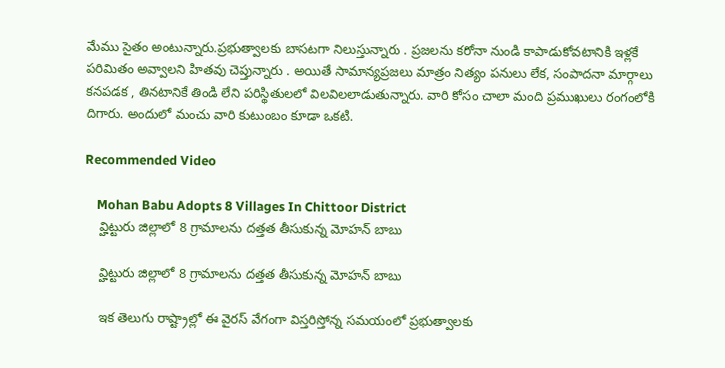మేము సైతం అంటున్నారు.ప్రభుత్వాలకు బాసటగా నిలుస్తున్నారు . ప్రజలను కరోనా నుండి కాపాడుకోవటానికి ఇళ్లకే పరిమితం అవ్వాలని హితవు చెప్తున్నారు . అయితే సామాన్యప్రజలు మాత్రం నిత్యం పనులు లేక, సంపాదనా మార్గాలు కనపడక , తినటానికే తిండి లేని పరిస్థితులలో విలవిలలాడుతున్నారు. వారి కోసం చాలా మంది ప్రముఖులు రంగంలోకి దిగారు. అందులో మంచు వారి కుటుంబం కూడా ఒకటి.

Recommended Video

    Mohan Babu Adopts 8 Villages In Chittoor District
    వ్హిట్టురు జిల్లాలో 8 గ్రామాలను దత్తత తీసుకున్న మోహన్ బాబు

    వ్హిట్టురు జిల్లాలో 8 గ్రామాలను దత్తత తీసుకున్న మోహన్ బాబు

    ఇక తెలుగు రాష్ట్రాల్లో ఈ వైరస్ వేగంగా విస్తరిస్తోన్న సమయంలో ప్రభుత్వాలకు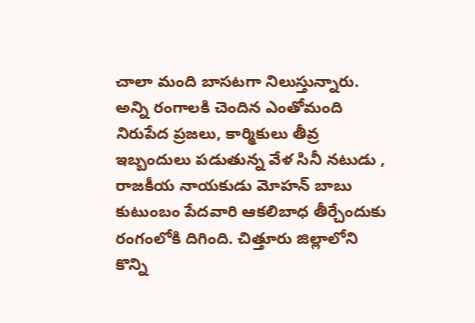చాలా మంది బాసటగా నిలుస్తున్నారు. అన్ని రంగాల‌కి చెందిన ఎంతోమంది నిరుపేద ప్ర‌జ‌లు, కార్మికులు తీవ్ర ఇబ్బందులు ప‌డుతున్న వేళ సినీ నటుడు , రాజకీయ నాయకుడు మోహ‌న్ బాబు కుటుంబం పేద‌వారి ఆక‌లిబాధ‌ తీర్చేందుకు రంగంలోకి దిగింది. చిత్తూరు జిల్లాలోని కొన్ని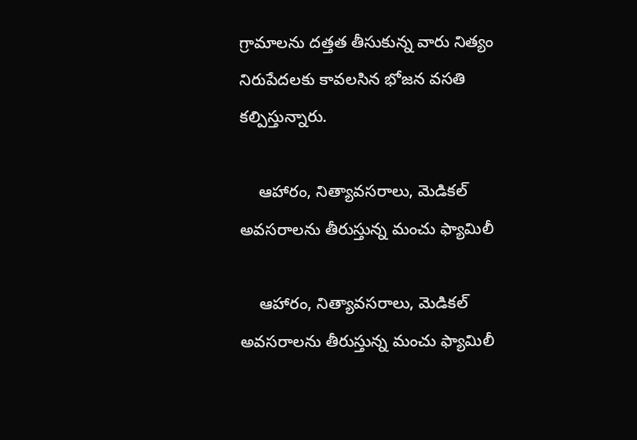గ్రామాల‌ను ద‌త్త‌త తీసుకున్న వారు నిత్యం నిరుపేదలకు కావలసిన భోజన వసతి కల్పిస్తున్నారు.

    ఆహారం, నిత్యావసరాలు, మెడికల్ అవసరాలను తీరుస్తున్న మంచు ఫ్యామిలీ

    ఆహారం, నిత్యావసరాలు, మెడికల్ అవసరాలను తీరుస్తున్న మంచు ఫ్యామిలీ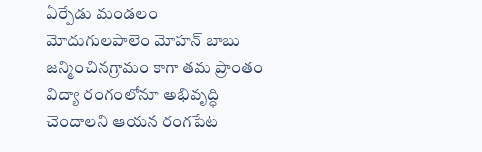ఏర్పేడు మండలం మోదుగులపాలెం మోహన్ బాబు జన్మించినగ్రామం కాగా తమ ప్రాంతం విద్యా రంగంలోనూ అభివృద్ధి చెందాలని ఆయన రంగపేట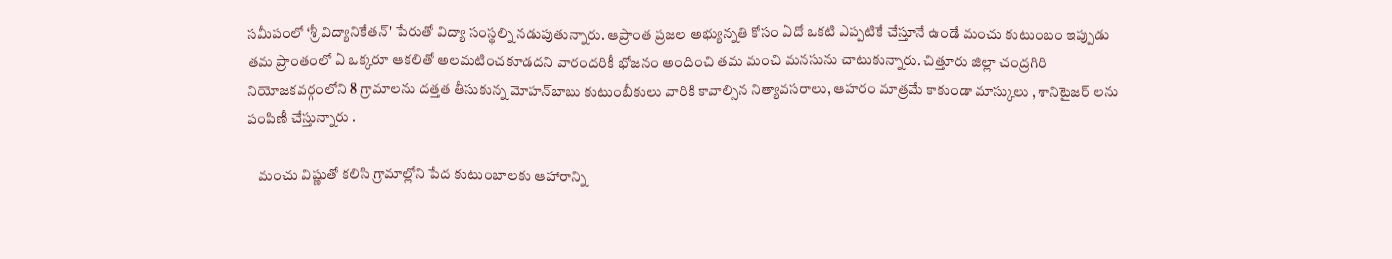సమీపంలో ‘శ్రీ విద్యానికేతన్‌' పేరుతో విద్యా సంస్థల్ని నడుపుతున్నారు. ఆప్రాంత ప్రజల అభ్యున్నతి కోసం ఏదో ఒకటి ఎప్పటికే చేస్తూనే ఉండే మంచు కుటుంబం ఇప్పుడు తమ ప్రాంతంలో ఏ ఒక్కరూ ఆకలితో అలమటించకూడదని వారందరికీ భోజనం అందించి తమ మంచి మనసును చాటుకున్నారు. చిత్తూరు జిల్లా చంద్రగిరి నియోజకవర్గంలోని 8 గ్రామాలను దత్తత తీసుకున్న మోహ‌న్‌బాబు కుటుంబీకులు వారికి కావాల్సిన నిత్యావసరాలు, ఆహరం మాత్రమే కాకుండా మాస్కులు , శానిటైజర్ లను పంపిణీ చేస్తున్నారు .

    మంచు విష్ణుతో కలిసి గ్రామాల్లోని పేద కుటుంబాలకు ఆహారాన్ని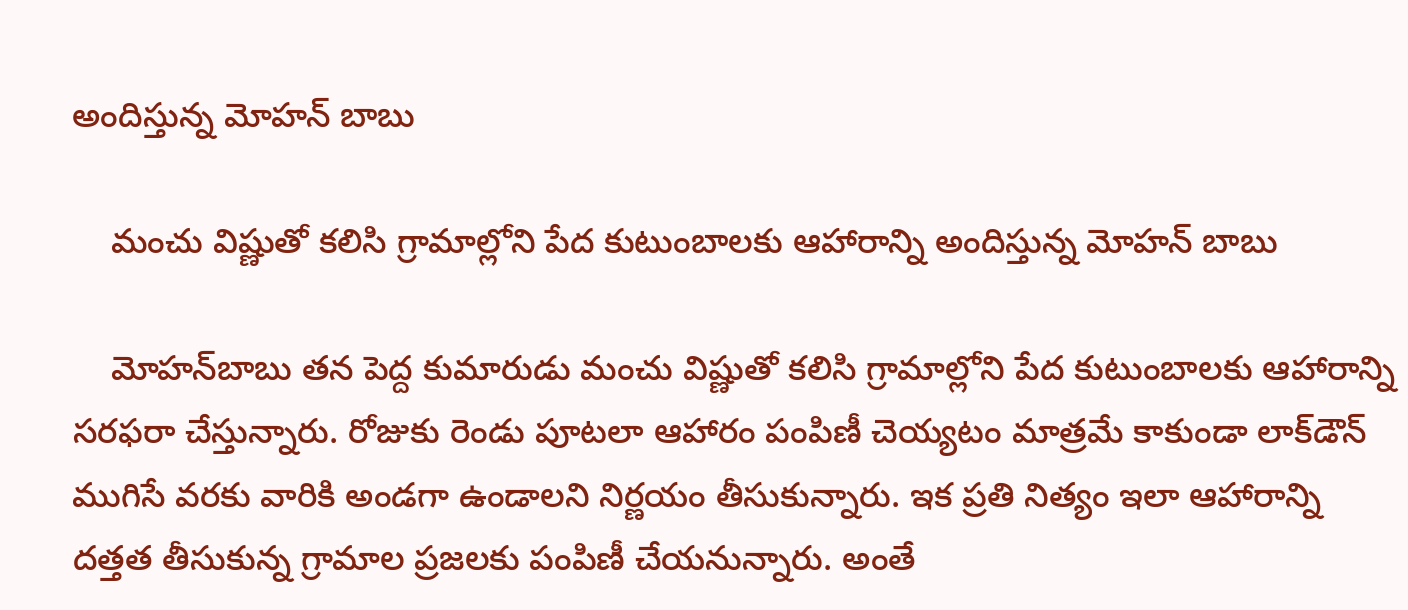అందిస్తున్న మోహన్ బాబు

    మంచు విష్ణుతో కలిసి గ్రామాల్లోని పేద కుటుంబాలకు ఆహారాన్ని అందిస్తున్న మోహన్ బాబు

    మోహ‌న్‌బాబు తన పెద్ద కుమారుడు మంచు విష్ణుతో కలిసి గ్రామాల్లోని పేద కుటుంబాలకు ఆహారాన్ని సరఫరా చేస్తున్నారు. రోజుకు రెండు పూటలా ఆహారం పంపిణీ చెయ్యటం మాత్రమే కాకుండా లాక్‌డౌన్ ముగిసే వరకు వారికి అండగా ఉండాలని నిర్ణయం తీసుకున్నారు. ఇక ప్రతి నిత్యం ఇలా ఆహారాన్ని దత్తత తీసుకున్న గ్రామాల ప్రజలకు పంపిణీ చేయనున్నారు. అంతే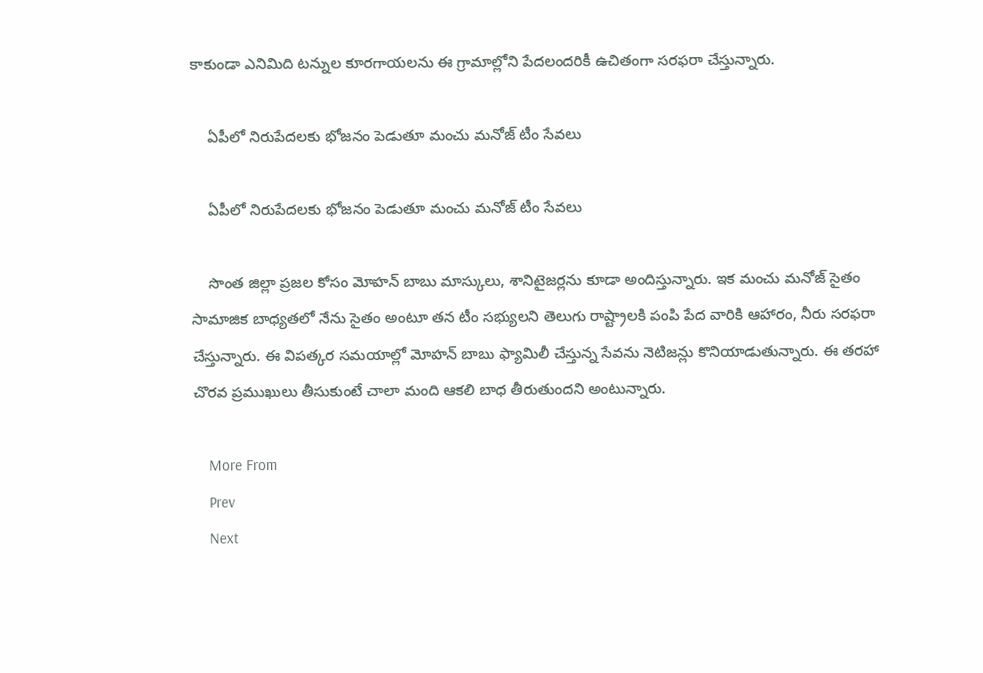కాకుండా ఎనిమిది టన్నుల కూరగాయలను ఈ గ్రామాల్లోని పేదలందరికీ ఉచితంగా సరఫరా చేస్తున్నారు.

    ఏపీలో నిరుపేదలకు భోజనం పెడుతూ మంచు మనోజ్ టీం సేవలు

    ఏపీలో నిరుపేదలకు భోజనం పెడుతూ మంచు మనోజ్ టీం సేవలు

    సొంత జిల్లా ప్ర‌జ‌ల కోసం మోహ‌న్ బాబు మాస్కులు, శానిటైజర్లను కూడా అందిస్తున్నారు. ఇక మంచు మనోజ్ సైతం సామాజిక బాధ్యతలో నేను సైతం అంటూ త‌న టీం స‌భ్యుల‌ని తెలుగు రాష్ట్రాల‌కి పంపి పేద వారికి ఆహారం, నీరు స‌ర‌ఫ‌రా చేస్తున్నారు. ఈ విపత్కర సమయాల్లో మోహన్ బాబు ఫ్యామిలీ చేస్తున్న సేవను నెటిజన్లు కొనియాడుతున్నారు. ఈ తరహా చొరవ ప్రముఖులు తీసుకుంటే చాలా మంది ఆకలి బాధ తీరుతుందని అంటున్నారు.

    More From
    Prev
    Next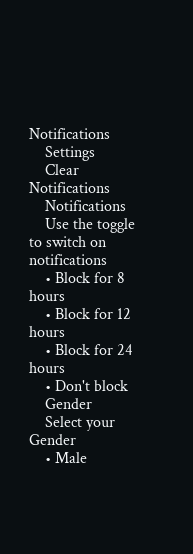Notifications
    Settings
    Clear Notifications
    Notifications
    Use the toggle to switch on notifications
    • Block for 8 hours
    • Block for 12 hours
    • Block for 24 hours
    • Don't block
    Gender
    Select your Gender
    • Male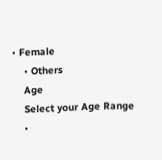• Female
    • Others
    Age
    Select your Age Range
    •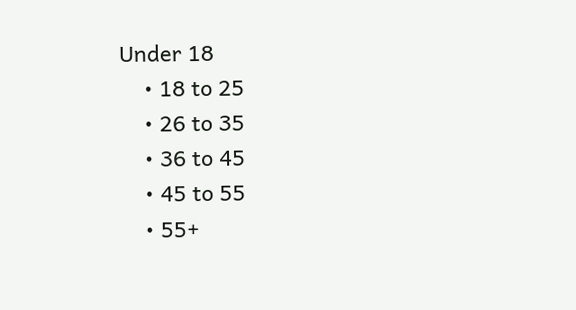Under 18
    • 18 to 25
    • 26 to 35
    • 36 to 45
    • 45 to 55
    • 55+